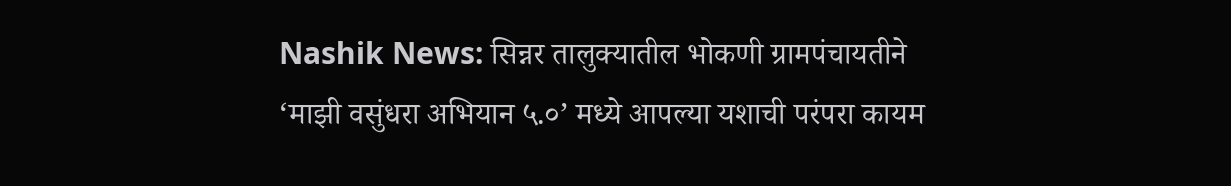Nashik News: सिन्नर तालुक्यातील भोकणी ग्रामपंचायतीने ‘माझी वसुंधरा अभियान ५.०’ मध्ये आपल्या यशाची परंपरा कायम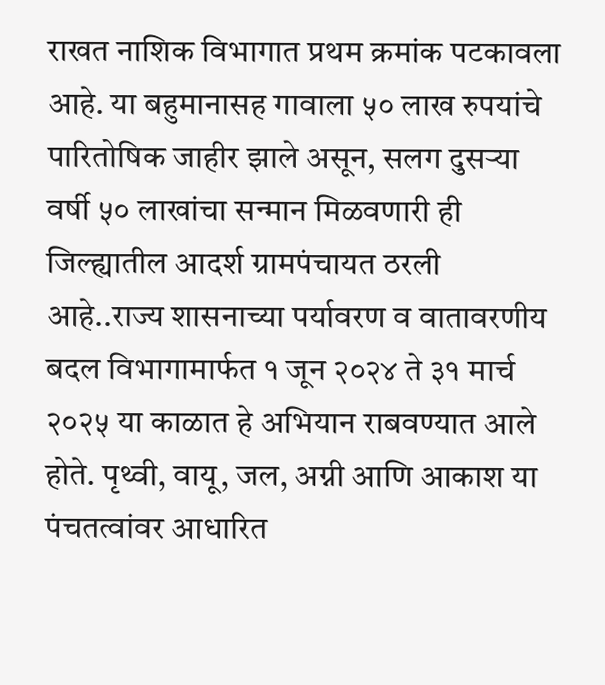राखत नाशिक विभागात प्रथम क्रमांक पटकावला आहे. या बहुमानासह गावाला ५० लाख रुपयांचे पारितोषिक जाहीर झाले असून, सलग दुसऱ्या वर्षी ५० लाखांचा सन्मान मिळवणारी ही जिल्ह्यातील आदर्श ग्रामपंचायत ठरली आहे..राज्य शासनाच्या पर्यावरण व वातावरणीय बदल विभागामार्फत १ जून २०२४ ते ३१ मार्च २०२५ या काळात हे अभियान राबवण्यात आले होते. पृथ्वी, वायू, जल, अग्नी आणि आकाश या पंचतत्वांवर आधारित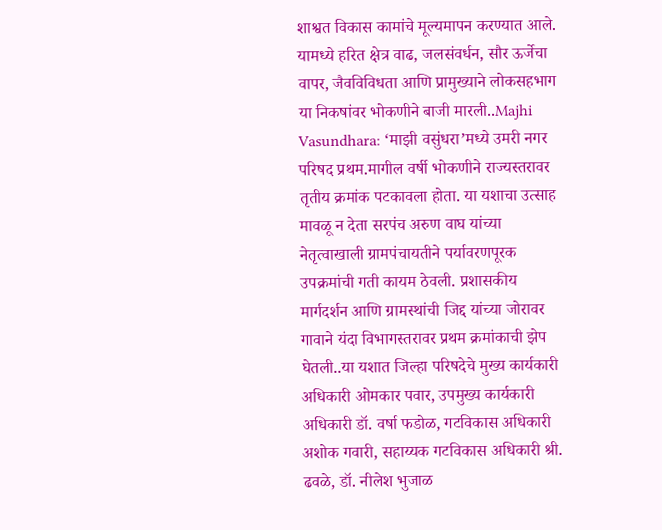शाश्वत विकास कामांचे मूल्यमापन करण्यात आले. यामध्ये हरित क्षेत्र वाढ, जलसंवर्धन, सौर ऊर्जेचा वापर, जैवविविधता आणि प्रामुख्याने लोकसहभाग या निकषांवर भोकणीने बाजी मारली..Majhi Vasundhara: ‘माझी वसुंधरा’मध्ये उमरी नगर परिषद प्रथम.मागील वर्षी भोकणीने राज्यस्तरावर तृतीय क्रमांक पटकावला होता. या यशाचा उत्साह मावळू न देता सरपंच अरुण वाघ यांच्या नेतृत्वाखाली ग्रामपंचायतीने पर्यावरणपूरक उपक्रमांची गती कायम ठेवली. प्रशासकीय मार्गदर्शन आणि ग्रामस्थांची जिद्द यांच्या जोरावर गावाने यंदा विभागस्तरावर प्रथम क्रमांकाची झेप घेतली..या यशात जिल्हा परिषदेचे मुख्य कार्यकारी अधिकारी ओमकार पवार, उपमुख्य कार्यकारी अधिकारी डॉ. वर्षा फडोळ, गटविकास अधिकारी अशोक गवारी, सहाय्यक गटविकास अधिकारी श्री. ढवळे, डॉ. नीलेश भुजाळ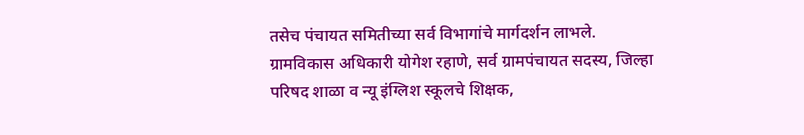तसेच पंचायत समितीच्या सर्व विभागांचे मार्गदर्शन लाभले. ग्रामविकास अधिकारी योगेश रहाणे, सर्व ग्रामपंचायत सदस्य, जिल्हा परिषद शाळा व न्यू इंग्लिश स्कूलचे शिक्षक,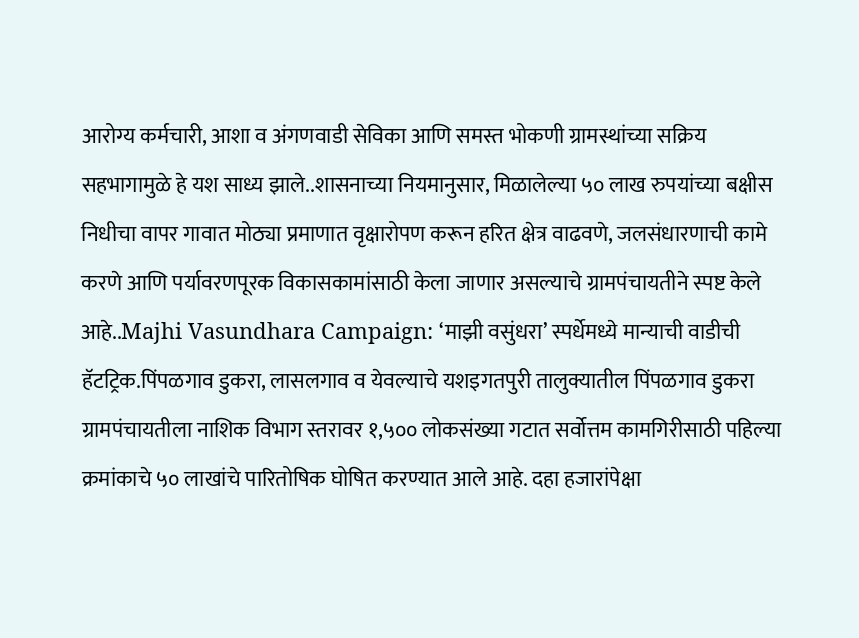आरोग्य कर्मचारी, आशा व अंगणवाडी सेविका आणि समस्त भोकणी ग्रामस्थांच्या सक्रिय सहभागामुळे हे यश साध्य झाले..शासनाच्या नियमानुसार, मिळालेल्या ५० लाख रुपयांच्या बक्षीस निधीचा वापर गावात मोठ्या प्रमाणात वृक्षारोपण करून हरित क्षेत्र वाढवणे, जलसंधारणाची कामे करणे आणि पर्यावरणपूरक विकासकामांसाठी केला जाणार असल्याचे ग्रामपंचायतीने स्पष्ट केले आहे..Majhi Vasundhara Campaign: ‘माझी वसुंधरा’ स्पर्धेमध्ये मान्याची वाडीची हॅटट्रिक.पिंपळगाव डुकरा, लासलगाव व येवल्याचे यशइगतपुरी तालुक्यातील पिंपळगाव डुकरा ग्रामपंचायतीला नाशिक विभाग स्तरावर १,५०० लोकसंख्या गटात सर्वोत्तम कामगिरीसाठी पहिल्या क्रमांकाचे ५० लाखांचे पारितोषिक घोषित करण्यात आले आहे. दहा हजारांपेक्षा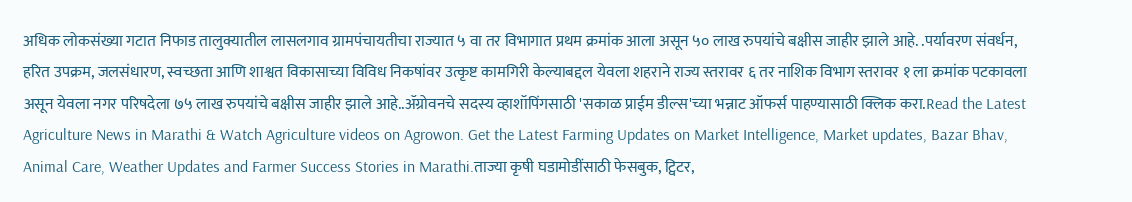अधिक लोकसंख्या गटात निफाड तालुक्यातील लासलगाव ग्रामपंचायतीचा राज्यात ५ वा तर विभागात प्रथम क्रमांक आला असून ५० लाख रुपयांचे बक्षीस जाहीर झाले आहे. .पर्यावरण संवर्धन, हरित उपक्रम, जलसंधारण, स्वच्छता आणि शाश्वत विकासाच्या विविध निकषांवर उत्कृष्ट कामगिरी केल्याबद्दल येवला शहराने राज्य स्तरावर ६ तर नाशिक विभाग स्तरावर १ ला क्रमांक पटकावला असून येवला नगर परिषदेला ७५ लाख रुपयांचे बक्षीस जाहीर झाले आहे..ॲग्रोवनचे सदस्य व्हाशॉपिंगसाठी 'सकाळ प्राईम डील्स'च्या भन्नाट ऑफर्स पाहण्यासाठी क्लिक करा.Read the Latest Agriculture News in Marathi & Watch Agriculture videos on Agrowon. Get the Latest Farming Updates on Market Intelligence, Market updates, Bazar Bhav, Animal Care, Weather Updates and Farmer Success Stories in Marathi.ताज्या कृषी घडामोडींसाठी फेसबुक, ट्विटर,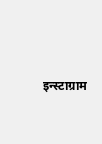इन्स्टाग्राम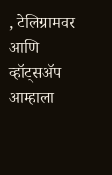, टेलिग्रामवर आणि व्हॉट्सॲप आम्हाला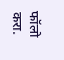फॉलो करा.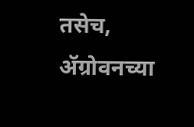तसेच, ॲग्रोवनच्या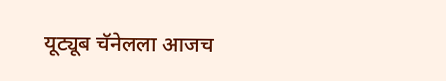यूट्यूब चॅनेलला आजच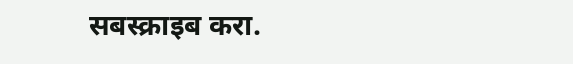सबस्क्राइब करा.